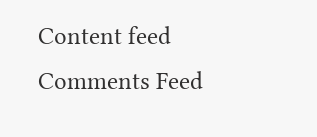Content feed Comments Feed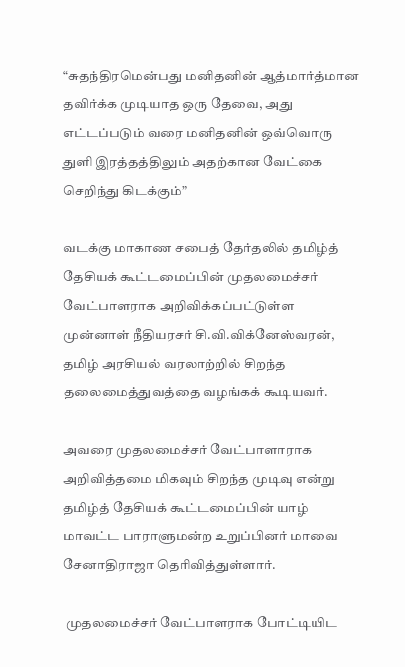“சுதந்திரமென்பது மனிதனின் ஆத்மார்த்மான தவிர்க்க முடியாத ஒரு தேவை, அது எட்டப்படும் வரை மனிதனின் ஒவ்வொரு துளி இரத்தத்திலும் அதற்கான வேட்கை செறிந்து கிடக்கும்”

வடக்கு மாகாண சபைத் தேர்தலில் தமிழ்த் தேசியக் கூட்டமைப்பின் முதலமைச்சர் வேட்பாளராக அறிவிக்கப்பட்டுள்ள முன்னாள் நீதியரசர் சி.வி.விக்னேஸ்வரன், தமிழ் அரசியல் வரலாற்றில் சிறந்த தலைமைத்துவத்தை வழங்கக் கூடியவர்.

அவரை முதலமைச்சர் வேட்பாளாராக அறிவித்தமை மிகவும் சிறந்த முடிவு என்று தமிழ்த் தேசியக் கூட்டமைப்பின் யாழ் மாவட்ட பாராளுமன்ற உறுப்பினர் மாவை சேனாதிராஜா தெரிவித்துள்ளார்.

 முதலமைச்சர் வேட்பாளராக போட்டியிட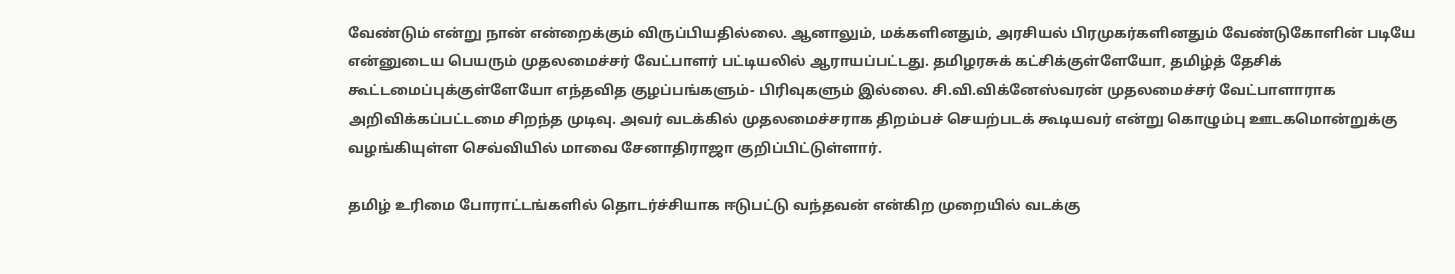வேண்டும் என்று நான் என்றைக்கும் விருப்பியதில்லை. ஆனாலும், மக்களினதும், அரசியல் பிரமுகர்களினதும் வேண்டுகோளின் படியே என்னுடைய பெயரும் முதலமைச்சர் வேட்பாளர் பட்டியலில் ஆராயப்பட்டது. தமிழரசுக் கட்சிக்குள்ளேயோ, தமிழ்த் தேசிக் கூட்டமைப்புக்குள்ளேயோ எந்தவித குழப்பங்களும்- பிரிவுகளும் இல்லை. சி.வி.விக்னேஸ்வரன் முதலமைச்சர் வேட்பாளாராக அறிவிக்கப்பட்டமை சிறந்த முடிவு. அவர் வடக்கில் முதலமைச்சராக திறம்பச் செயற்படக் கூடியவர் என்று கொழும்பு ஊடகமொன்றுக்கு வழங்கியுள்ள செவ்வியில் மாவை சேனாதிராஜா குறிப்பிட்டுள்ளார்.

தமிழ் உரிமை போராட்டங்களில் தொடர்ச்சியாக ஈடுபட்டு வந்தவன் என்கிற முறையில் வடக்கு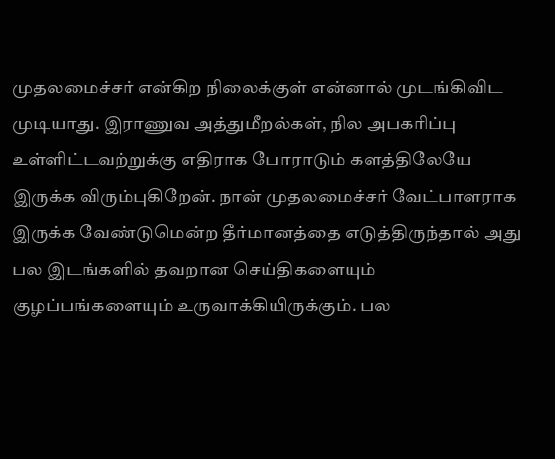முதலமைச்சர் என்கிற நிலைக்குள் என்னால் முடங்கிவிட முடியாது. இராணுவ அத்துமீறல்கள், நில அபகரிப்பு உள்ளிட்டவற்றுக்கு எதிராக போராடும் களத்திலேயே இருக்க விரும்புகிறேன். நான் முதலமைச்சர் வேட்பாளராக இருக்க வேண்டுமென்ற தீர்மானத்தை எடுத்திருந்தால் அது பல இடங்களில் தவறான செய்திகளையும் குழப்பங்களையும் உருவாக்கியிருக்கும். பல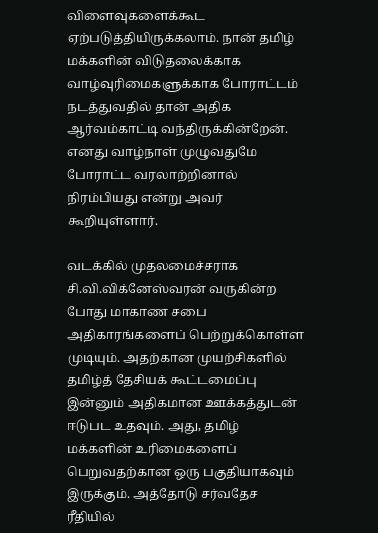விளைவுகளைக்கூட ஏற்படுத்தியிருக்கலாம். நான் தமிழ் மக்களின் விடுதலைக்காக வாழ்வுரிமைகளுக்காக போராட்டம் நடத்துவதில் தான் அதிக ஆர்வம்காட்டி வந்திருக்கின்றேன். எனது வாழ்நாள் முழுவதுமே போராட்ட வரலாற்றினால் நிரம்பியது என்று அவர் கூறியுள்ளார்.

வடக்கில் முதலமைச்சராக சி.வி.விக்னேஸ்வரன் வருகின்ற போது மாகாண சபை அதிகாரங்களைப் பெற்றுக்கொள்ள முடியும். அதற்கான முயற்சிகளில் தமிழ்த் தேசியக் கூட்டமைப்பு இன்னும் அதிகமான ஊக்கத்துடன் ஈடுபட உதவும். அது, தமிழ் மக்களின் உரிமைகளைப் பெறுவதற்கான ஒரு பகுதியாகவும் இருக்கும். அத்தோடு சர்வதேச ரீதியில்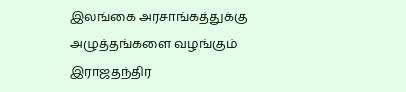இலங்கை அரசாங்கத்துக்கு அழுத்தங்களை வழங்கும் இராஜதந்திர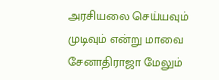அரசியலை செய்யவும் முடிவும் என்று மாவை சேனாதிராஜா மேலும்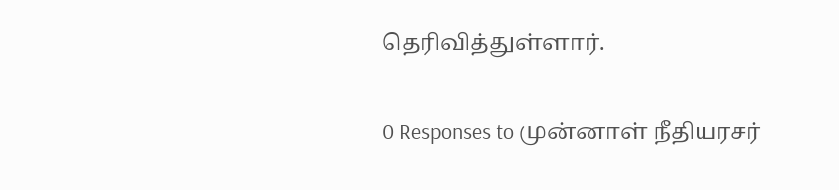தெரிவித்துள்ளார்.

0 Responses to முன்னாள் நீதியரசர்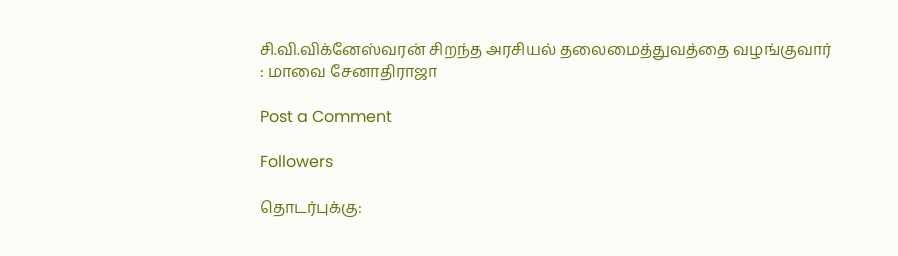சி.வி.விக்னேஸ்வரன் சிறந்த அரசியல் தலைமைத்துவத்தை வழங்குவார் : மாவை சேனாதிராஜா

Post a Comment

Followers

தொடர்புக்கு: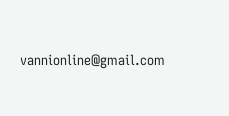vannionline@gmail.com